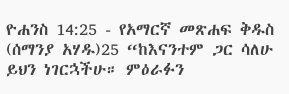ዮሐንስ 14:25 - የአማርኛ መጽሐፍ ቅዱስ (ሰማንያ አሃዱ)25 “ከእናንተም ጋር ሳለሁ ይህን ነገርኋችሁ። ምዕራፉን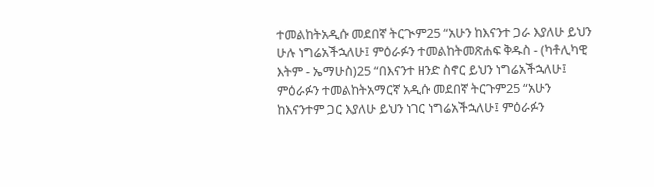ተመልከትአዲሱ መደበኛ ትርጒም25 “አሁን ከእናንተ ጋራ እያለሁ ይህን ሁሉ ነግሬአችኋለሁ፤ ምዕራፉን ተመልከትመጽሐፍ ቅዱስ - (ካቶሊካዊ እትም - ኤማሁስ)25 “በእናንተ ዘንድ ስኖር ይህን ነግሬአችኋለሁ፤ ምዕራፉን ተመልከትአማርኛ አዲሱ መደበኛ ትርጉም25 “አሁን ከእናንተም ጋር እያለሁ ይህን ነገር ነግሬአችኋለሁ፤ ምዕራፉን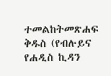ተመልከትመጽሐፍ ቅዱስ (የብሉይና የሐዲስ ኪዳን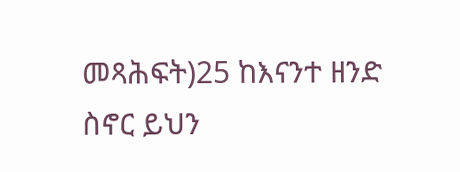መጻሕፍት)25 ከእናንተ ዘንድ ስኖር ይህን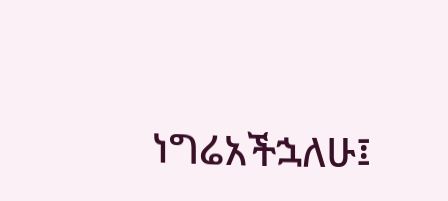ነግሬአችኋለሁ፤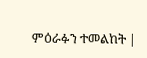ምዕራፉን ተመልከት |